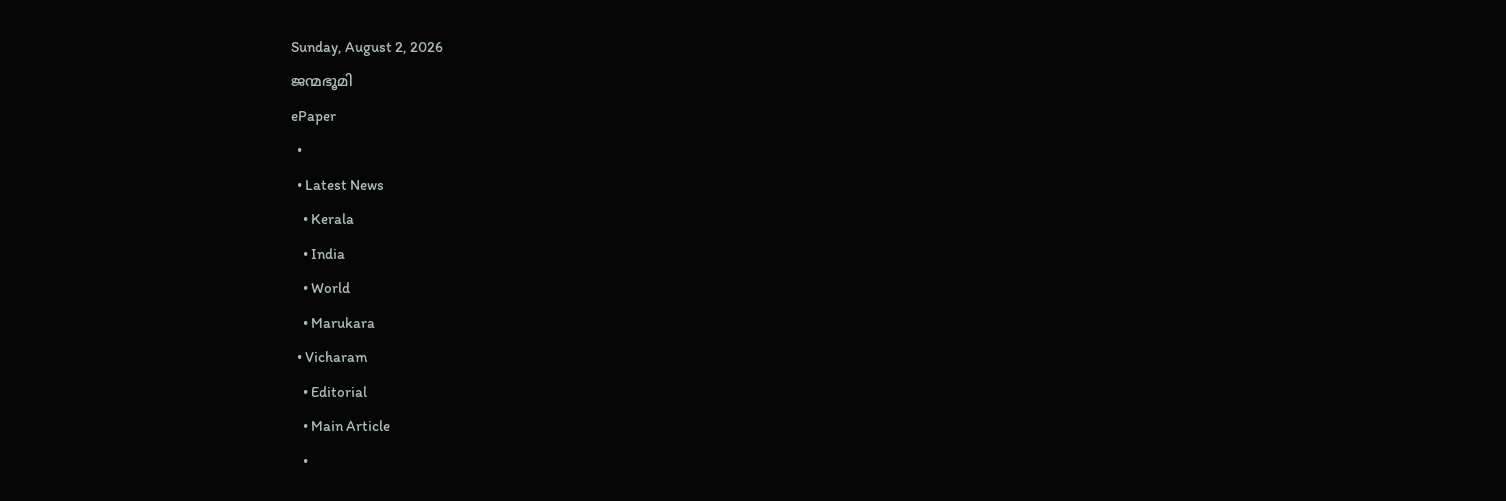Sunday, August 2, 2026
ജന്മഭൂമി
ePaper
  •
  • Latest News
    • Kerala
    • India
    • World
    • Marukara
  • Vicharam
    • Editorial
    • Main Article
    •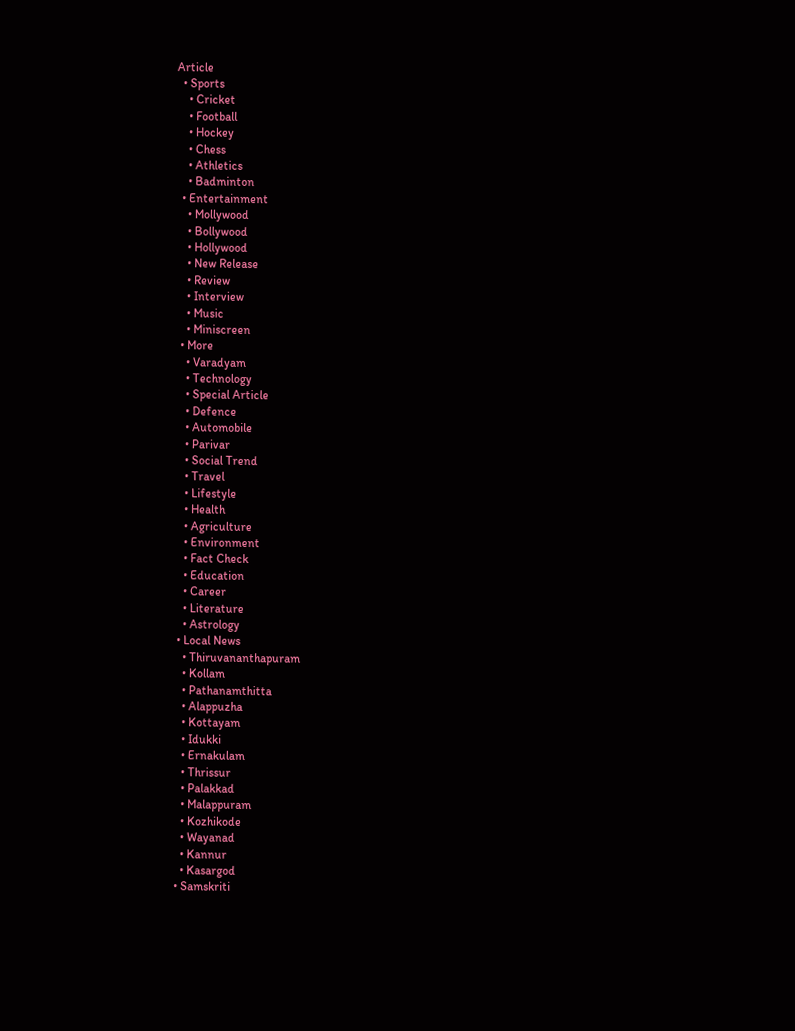Article
  • Sports
    • Cricket
    • Football
    • Hockey
    • Chess
    • Athletics
    • Badminton
  • Entertainment
    • Mollywood
    • Bollywood
    • Hollywood
    • New Release
    • Review
    • Interview
    • Music
    • Miniscreen
  • More
    • Varadyam
    • Technology
    • Special Article
    • Defence
    • Automobile
    • Parivar
    • Social Trend
    • Travel
    • Lifestyle
    • Health
    • Agriculture
    • Environment
    • Fact Check
    • Education
    • Career
    • Literature
    • Astrology
  • Local News
    • Thiruvananthapuram
    • Kollam
    • Pathanamthitta
    • Alappuzha
    • Kottayam
    • Idukki
    • Ernakulam
    • Thrissur
    • Palakkad
    • Malappuram
    • Kozhikode
    • Wayanad
    • Kannur
    • Kasargod
  • Samskriti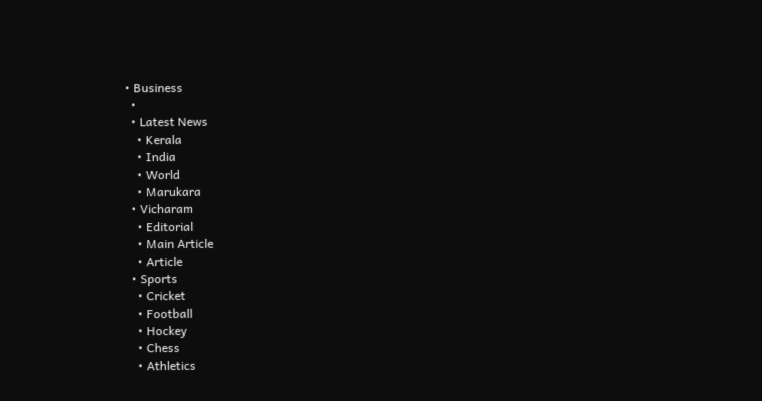• Business
  •
  • Latest News
    • Kerala
    • India
    • World
    • Marukara
  • Vicharam
    • Editorial
    • Main Article
    • Article
  • Sports
    • Cricket
    • Football
    • Hockey
    • Chess
    • Athletics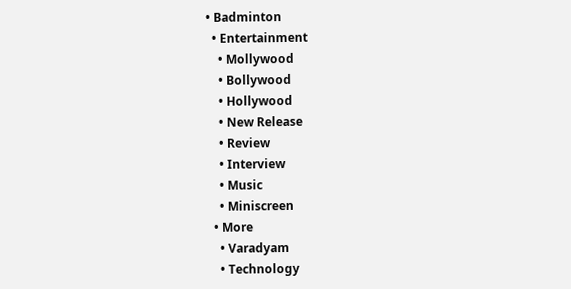• Badminton
  • Entertainment
    • Mollywood
    • Bollywood
    • Hollywood
    • New Release
    • Review
    • Interview
    • Music
    • Miniscreen
  • More
    • Varadyam
    • Technology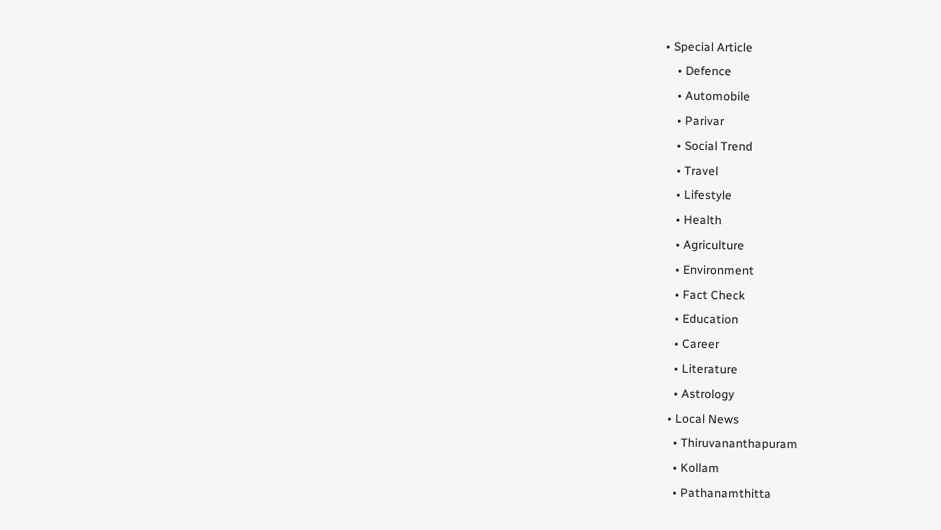• Special Article
    • Defence
    • Automobile
    • Parivar
    • Social Trend
    • Travel
    • Lifestyle
    • Health
    • Agriculture
    • Environment
    • Fact Check
    • Education
    • Career
    • Literature
    • Astrology
  • Local News
    • Thiruvananthapuram
    • Kollam
    • Pathanamthitta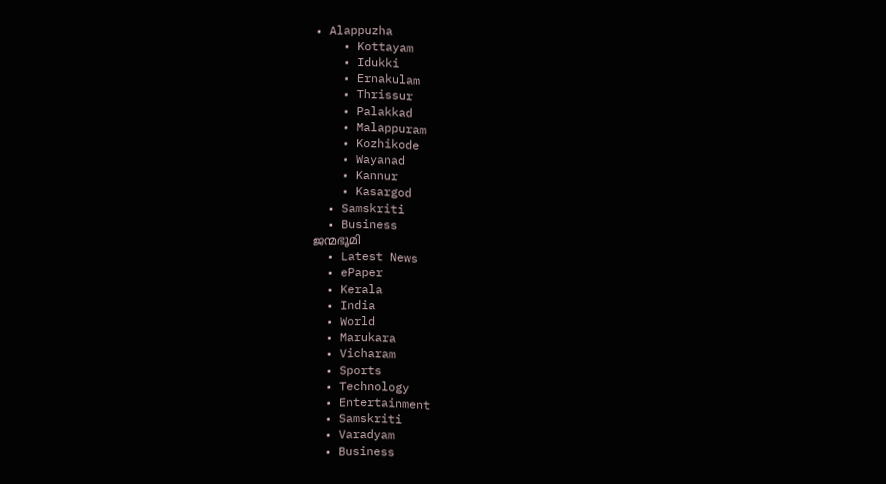• Alappuzha
    • Kottayam
    • Idukki
    • Ernakulam
    • Thrissur
    • Palakkad
    • Malappuram
    • Kozhikode
    • Wayanad
    • Kannur
    • Kasargod
  • Samskriti
  • Business
ജന്മഭൂമി
  • Latest News
  • ePaper
  • Kerala
  • India
  • World
  • Marukara
  • Vicharam
  • Sports
  • Technology
  • Entertainment
  • Samskriti
  • Varadyam
  • Business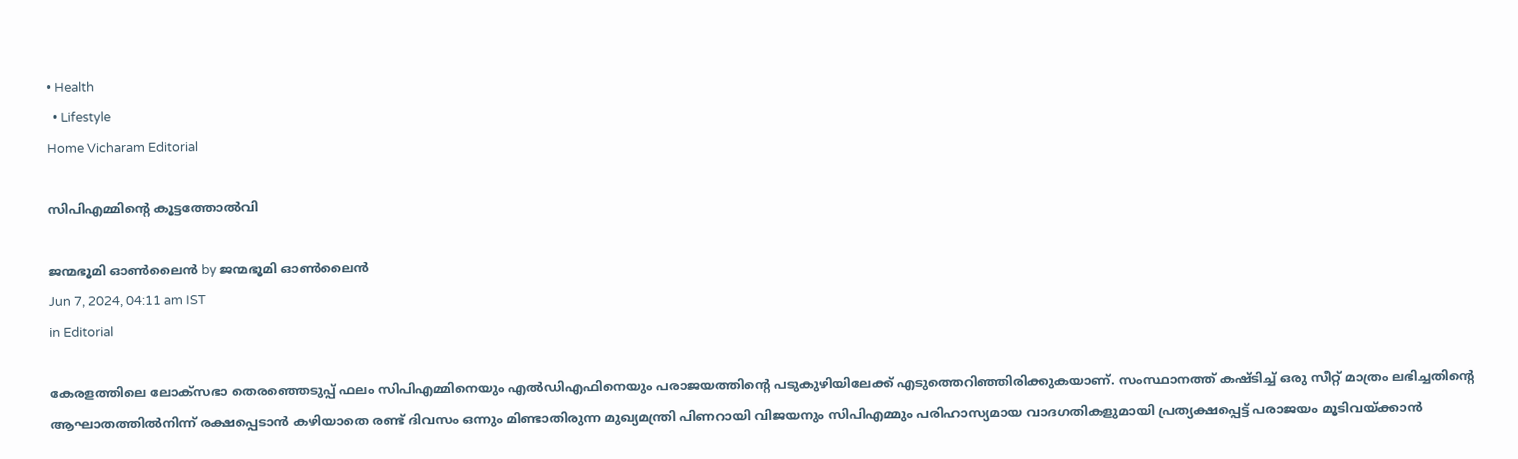• Health
  • Lifestyle
Home Vicharam Editorial

സിപിഎമ്മിന്റെ കൂട്ടത്തോല്‍വി

ജന്മഭൂമി ഓണ്‍ലൈന്‍ by ജന്മഭൂമി ഓണ്‍ലൈന്‍
Jun 7, 2024, 04:11 am IST
in Editorial

കേരളത്തിലെ ലോക്‌സഭാ തെരഞ്ഞെടുപ്പ് ഫലം സിപിഎമ്മിനെയും എല്‍ഡിഎഫിനെയും പരാജയത്തിന്റെ പടുകുഴിയിലേക്ക് എടുത്തെറിഞ്ഞിരിക്കുകയാണ്. സംസ്ഥാനത്ത് കഷ്ടിച്ച് ഒരു സീറ്റ് മാത്രം ലഭിച്ചതിന്റെ ആഘാതത്തില്‍നിന്ന് രക്ഷപ്പെടാന്‍ കഴിയാതെ രണ്ട് ദിവസം ഒന്നും മിണ്ടാതിരുന്ന മുഖ്യമന്ത്രി പിണറായി വിജയനും സിപിഎമ്മും പരിഹാസ്യമായ വാദഗതികളുമായി പ്രത്യക്ഷപ്പെട്ട് പരാജയം മൂടിവയ്‌ക്കാന്‍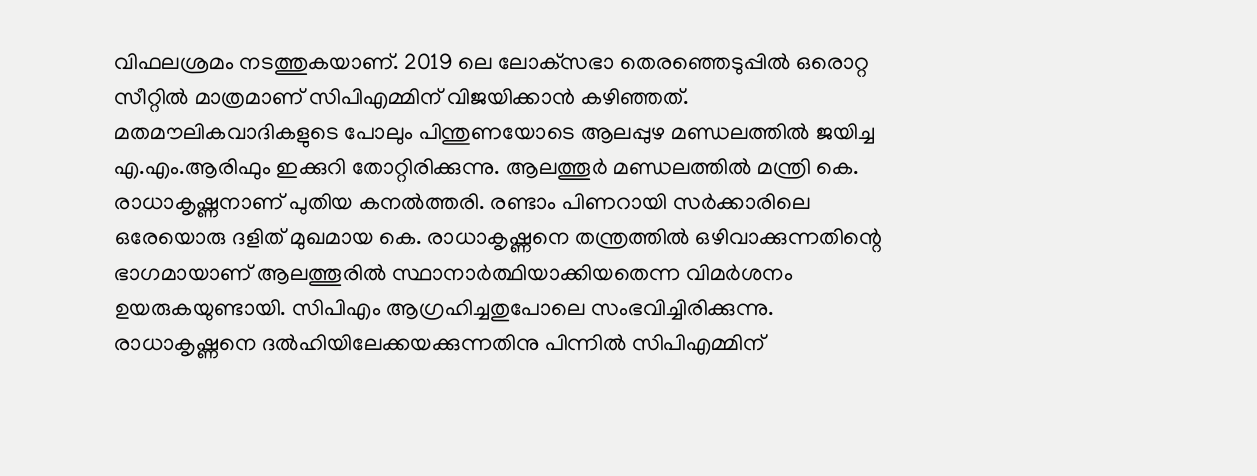വിഫലശ്രമം നടത്തുകയാണ്. 2019 ലെ ലോക്‌സഭാ തെരഞ്ഞെടുപ്പില്‍ ഒരൊറ്റ സീറ്റില്‍ മാത്രമാണ് സിപിഎമ്മിന് വിജയിക്കാന്‍ കഴിഞ്ഞത്. മതമൗലികവാദികളുടെ പോലും പിന്തുണയോടെ ആലപ്പുഴ മണ്ഡലത്തില്‍ ജയിച്ച എ.എം.ആരിഫും ഇക്കുറി തോറ്റിരിക്കുന്നു. ആലത്തൂര്‍ മണ്ഡലത്തില്‍ മന്ത്രി കെ. രാധാകൃഷ്ണനാണ് പുതിയ കനല്‍ത്തരി. രണ്ടാം പിണറായി സര്‍ക്കാരിലെ ഒരേയൊരു ദളിത് മുഖമായ കെ. രാധാകൃഷ്ണനെ തന്ത്രത്തില്‍ ഒഴിവാക്കുന്നതിന്റെ ഭാഗമായാണ് ആലത്തൂരില്‍ സ്ഥാനാര്‍ത്ഥിയാക്കിയതെന്ന വിമര്‍ശനം ഉയരുകയുണ്ടായി. സിപിഎം ആഗ്രഹിച്ചതുപോലെ സംഭവിച്ചിരിക്കുന്നു. രാധാകൃഷ്ണനെ ദല്‍ഹിയിലേക്കയക്കുന്നതിനു പിന്നില്‍ സിപിഎമ്മിന്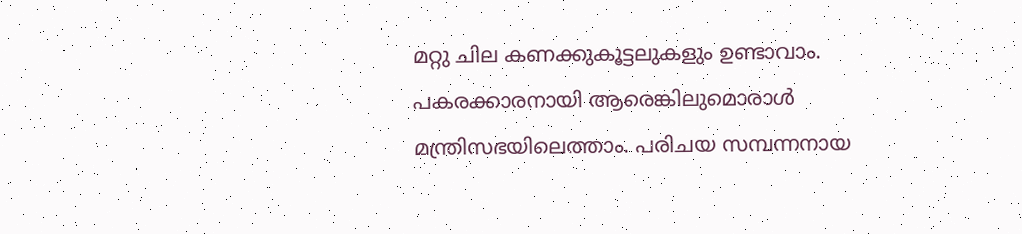മറ്റു ചില കണക്കുകൂട്ടലുകളും ഉണ്ടാവാം. പകരക്കാരനായി ആരെങ്കിലുമൊരാള്‍ മന്ത്രിസഭയിലെത്താം. പരിചയ സമ്പന്നനായ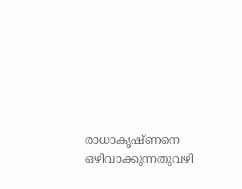രാധാകൃഷ്ണനെ ഒഴിവാക്കുന്നതുവഴി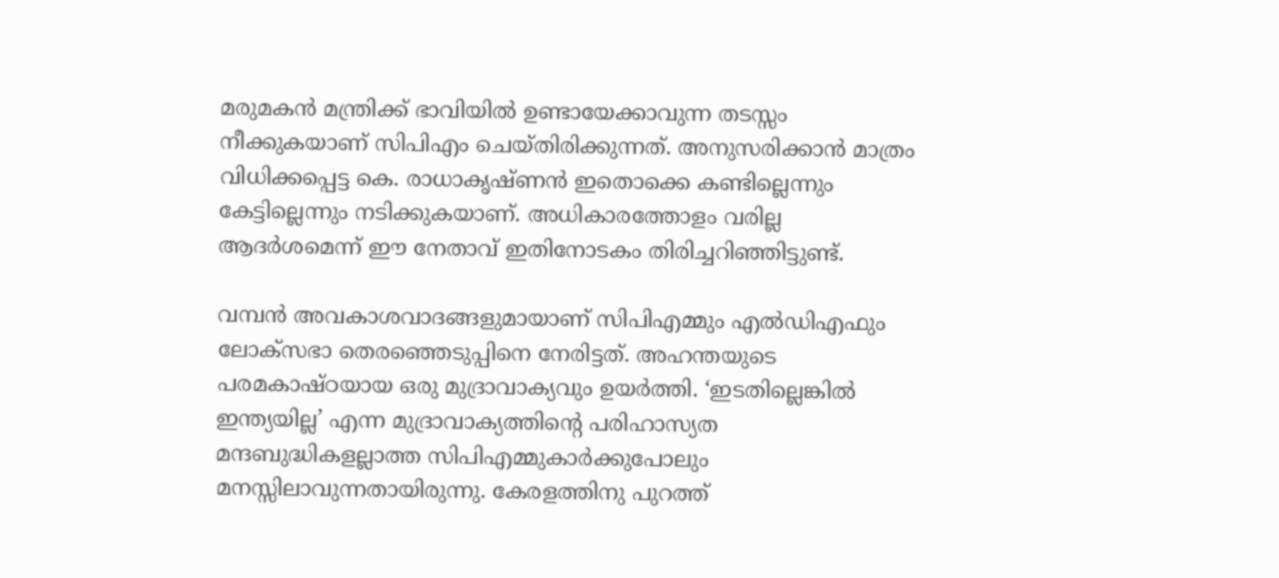മരുമകന്‍ മന്ത്രിക്ക് ഭാവിയില്‍ ഉണ്ടായേക്കാവുന്ന തടസ്സം നീക്കുകയാണ് സിപിഎം ചെയ്തിരിക്കുന്നത്. അനുസരിക്കാന്‍ മാത്രം വിധിക്കപ്പെട്ട കെ. രാധാകൃഷ്ണന്‍ ഇതൊക്കെ കണ്ടില്ലെന്നും കേട്ടില്ലെന്നും നടിക്കുകയാണ്. അധികാരത്തോളം വരില്ല ആദര്‍ശമെന്ന് ഈ നേതാവ് ഇതിനോടകം തിരിച്ചറിഞ്ഞിട്ടുണ്ട്.

വമ്പന്‍ അവകാശവാദങ്ങളുമായാണ് സിപിഎമ്മും എല്‍ഡിഎഫും ലോക്‌സഭാ തെരഞ്ഞെടുപ്പിനെ നേരിട്ടത്. അഹന്തയുടെ പരമകാഷ്ഠയായ ഒരു മുദ്രാവാക്യവും ഉയര്‍ത്തി. ‘ഇടതില്ലെങ്കില്‍ ഇന്ത്യയില്ല’ എന്ന മുദ്രാവാക്യത്തിന്റെ പരിഹാസ്യത മന്ദബുദ്ധികളല്ലാത്ത സിപിഎമ്മുകാര്‍ക്കുപോലും മനസ്സിലാവുന്നതായിരുന്നു. കേരളത്തിനു പുറത്ത്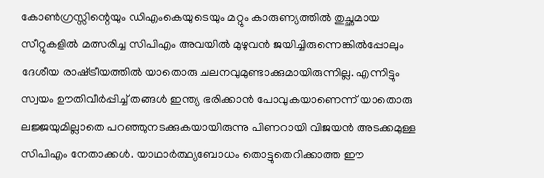കോണ്‍ഗ്രസ്സിന്റെയും ഡിഎംകെയുടെയും മറ്റും കാരുണ്യത്തില്‍ തുച്ഛമായ സീറ്റുകളില്‍ മത്സരിച്ച സിപിഎം അവയില്‍ മുഴുവന്‍ ജയിച്ചിരുന്നെങ്കില്‍പ്പോലും ദേശീയ രാഷ്‌ട്രീയത്തില്‍ യാതൊരു ചലനവുമുണ്ടാക്കുമായിരുന്നില്ല. എന്നിട്ടും സ്വയം ഊതിവീര്‍പ്പിച്ച് തങ്ങള്‍ ഇന്ത്യ ഭരിക്കാന്‍ പോവുകയാണെന്ന് യാതൊരു ലജ്ജയുമില്ലാതെ പറഞ്ഞുനടക്കുകയായിരുന്നു പിണറായി വിജയന്‍ അടക്കമുള്ള സിപിഎം നേതാക്കള്‍. യാഥാര്‍ത്ഥ്യബോധം തൊട്ടുതെറിക്കാത്ത ഈ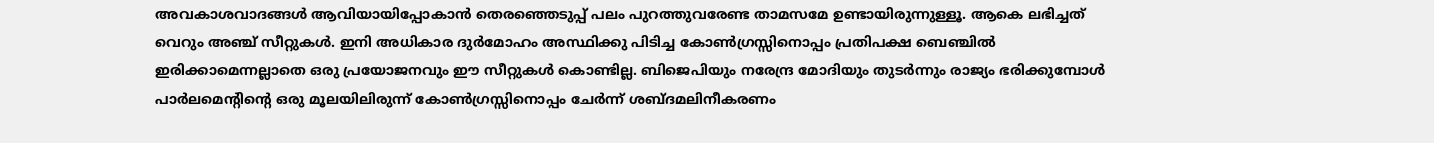അവകാശവാദങ്ങള്‍ ആവിയായിപ്പോകാന്‍ തെരഞ്ഞെടുപ്പ് പലം പുറത്തുവരേണ്ട താമസമേ ഉണ്ടായിരുന്നുള്ളൂ. ആകെ ലഭിച്ചത് വെറും അഞ്ച് സീറ്റുകള്‍. ഇനി അധികാര ദുര്‍മോഹം അസ്ഥിക്കു പിടിച്ച കോണ്‍ഗ്രസ്സിനൊപ്പം പ്രതിപക്ഷ ബെഞ്ചില്‍ ഇരിക്കാമെന്നല്ലാതെ ഒരു പ്രയോജനവും ഈ സീറ്റുകള്‍ കൊണ്ടില്ല. ബിജെപിയും നരേന്ദ്ര മോദിയും തുടര്‍ന്നും രാജ്യം ഭരിക്കുമ്പോള്‍ പാര്‍ലമെന്റിന്റെ ഒരു മൂലയിലിരുന്ന് കോണ്‍ഗ്രസ്സിനൊപ്പം ചേര്‍ന്ന് ശബ്ദമലിനീകരണം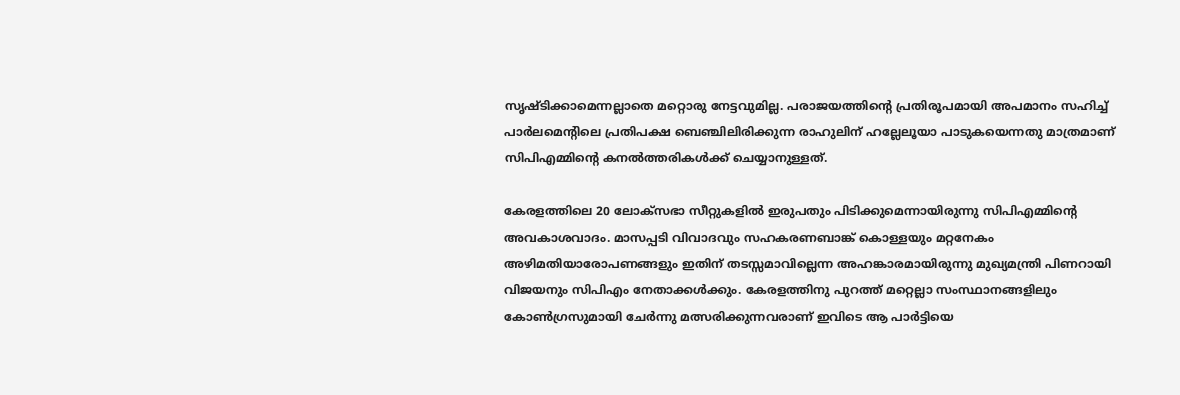സൃഷ്ടിക്കാമെന്നല്ലാതെ മറ്റൊരു നേട്ടവുമില്ല. പരാജയത്തിന്റെ പ്രതിരൂപമായി അപമാനം സഹിച്ച് പാര്‍ലമെന്റിലെ പ്രതിപക്ഷ ബെഞ്ചിലിരിക്കുന്ന രാഹുലിന് ഹല്ലേലൂയാ പാടുകയെന്നതു മാത്രമാണ് സിപിഎമ്മിന്റെ കനല്‍ത്തരികള്‍ക്ക് ചെയ്യാനുള്ളത്.

കേരളത്തിലെ 20 ലോക്‌സഭാ സീറ്റുകളില്‍ ഇരുപതും പിടിക്കുമെന്നായിരുന്നു സിപിഎമ്മിന്റെ അവകാശവാദം. മാസപ്പടി വിവാദവും സഹകരണബാങ്ക് കൊള്ളയും മറ്റനേകം അഴിമതിയാരോപണങ്ങളും ഇതിന് തടസ്സമാവില്ലെന്ന അഹങ്കാരമായിരുന്നു മുഖ്യമന്ത്രി പിണറായി വിജയനും സിപിഎം നേതാക്കള്‍ക്കും. കേരളത്തിനു പുറത്ത് മറ്റെല്ലാ സംസ്ഥാനങ്ങളിലും കോണ്‍ഗ്രസുമായി ചേര്‍ന്നു മത്സരിക്കുന്നവരാണ് ഇവിടെ ആ പാര്‍ട്ടിയെ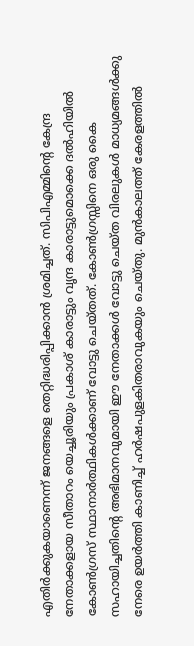എതിര്‍ക്കുകയാണെന്ന് ജനങ്ങളെ തെറ്റിദ്ധരിപ്പിക്കാന്‍ ശ്രമിച്ചത്. സിപിഎമ്മിന്റെ കേന്ദ്ര നേതാക്കളായ സീതാറം യെച്ചൂരിയും പ്രകാശ് കാരാട്ടും വൃന്ദ കാരാട്ടുമൊക്കെ ദല്‍ഹിയില്‍ കോണ്‍ഗ്രസ് സ്ഥാനാര്‍ത്ഥികള്‍ക്കാണ് വോട്ടു ചെയ്തത്. കോണ്‍ഗ്രസ്സിനെ ഒരു കൈ സഹായിച്ചതിന്റെ അഭിമാനവുമായി ഈ നേതാക്കള്‍ വോട്ടു ചെയ്ത വിരലുകള്‍ മാധ്യമങ്ങള്‍ക്കു നേരെ ഉയര്‍ത്തി കാണിച്ച് ഹര്‍ഷപുളകിതരാവുകയും ചെയ്തു. മുന്‍കാലത്ത് കേരളത്തില്‍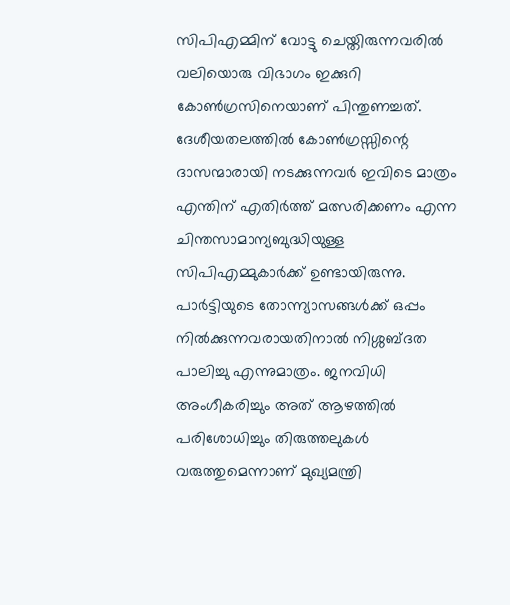സിപിഎമ്മിന് വോട്ടു ചെയ്തിരുന്നവരില്‍ വലിയൊരു വിഭാഗം ഇക്കുറി കോണ്‍ഗ്രസിനെയാണ് പിന്തുണച്ചത്. ദേശീയതലത്തില്‍ കോണ്‍ഗ്രസ്സിന്റെ ദാസന്മാരായി നടക്കുന്നവര്‍ ഇവിടെ മാത്രം എന്തിന് എതിര്‍ത്ത് മത്സരിക്കണം എന്ന ചിന്തസാമാന്യബുദ്ധിയുള്ള സിപിഎമ്മുകാര്‍ക്ക് ഉണ്ടായിരുന്നു. പാര്‍ട്ടിയുടെ തോന്ന്യാസങ്ങള്‍ക്ക് ഒപ്പം നില്‍ക്കുന്നവരായതിനാല്‍ നിശ്ശബ്ദത പാലിച്ചു എന്നുമാത്രം. ജനവിധി അംഗീകരിച്ചും അത് ആഴത്തില്‍ പരിശോധിച്ചും തിരുത്തലുകള്‍ വരുത്തുമെന്നാണ് മുഖ്യമന്ത്രി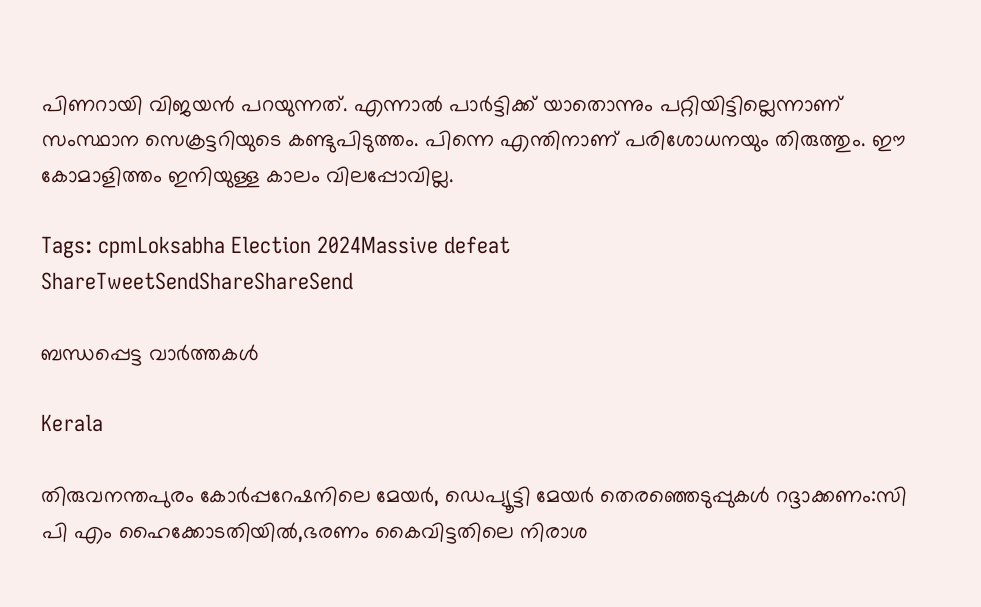പിണറായി വിജയന്‍ പറയുന്നത്. എന്നാല്‍ പാര്‍ട്ടിക്ക് യാതൊന്നും പറ്റിയിട്ടില്ലെന്നാണ് സംസ്ഥാന സെക്രട്ടറിയുടെ കണ്ടുപിടുത്തം. പിന്നെ എന്തിനാണ് പരിശോധനയും തിരുത്തും. ഈ കോമാളിത്തം ഇനിയുള്ള കാലം വിലപ്പോവില്ല.

Tags: cpmLoksabha Election 2024Massive defeat
ShareTweetSendShareShareSend

ബന്ധപ്പെട്ട വാര്‍ത്തകള്‍

Kerala

തിരുവനന്തപുരം കോര്‍പ്പറേഷനിലെ മേയര്‍, ഡെപ്യൂട്ടി മേയര്‍ തെരഞ്ഞെടുപ്പുകള്‍ റദ്ദാക്കണം:സി പി എം ഹൈക്കോടതിയില്‍,ഭരണം കൈവിട്ടതിലെ നിരാശ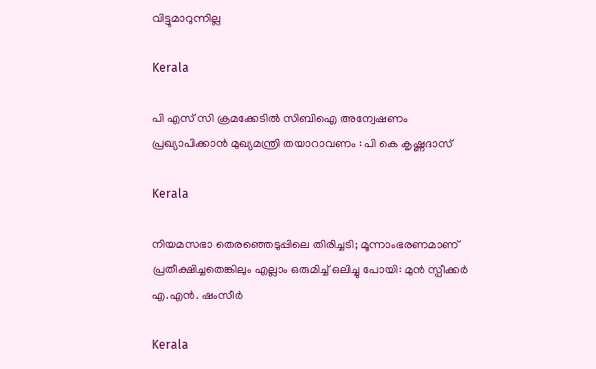വിട്ടുമാറുന്നില്ല

Kerala

പി എസ് സി ക്രമക്കേടില്‍ സിബിഐ അന്വേഷണം പ്രഖ്യാപിക്കാന്‍ മുഖ്യമന്ത്രി തയാറാവണം : പി കെ കൃഷ്ണദാസ്

Kerala

നിയമസഭാ തെരഞ്ഞെടുപ്പിലെ തിരിച്ചടി; മൂന്നാംഭരണമാണ് പ്രതീക്ഷിച്ചതെങ്കിലും എല്ലാം ഒരുമിച്ച് ഒലിച്ചു പോയി: മുൻ സ്പീക്കർ എ.എൻ. ഷംസീർ

Kerala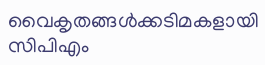വൈകൃതങ്ങള്‍ക്കടിമകളായി സിപിഎം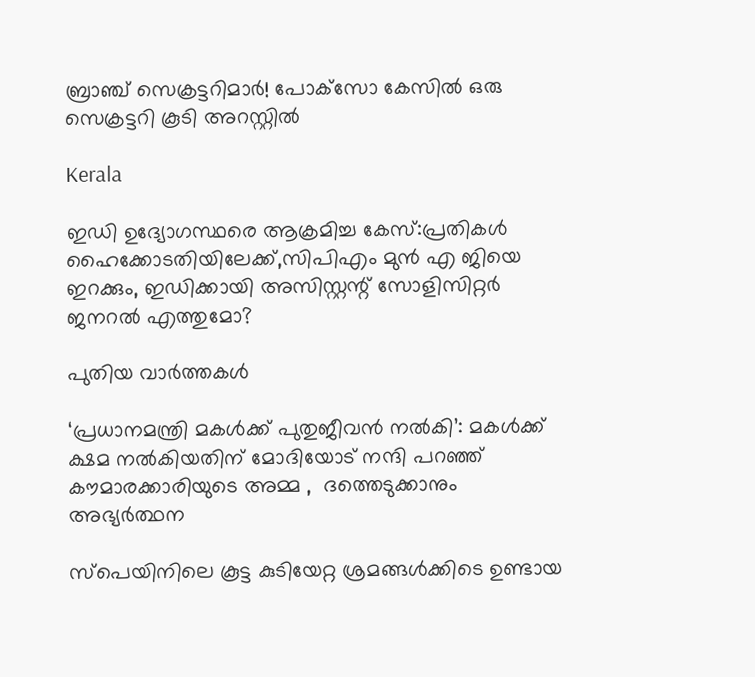ബ്രാഞ്ച് സെക്രട്ടറിമാര്‍! പോക്‌സോ കേസില്‍ ഒരു സെക്രട്ടറി കൂടി അറസ്റ്റില്‍

Kerala

ഇഡി ഉദ്യോഗസ്ഥരെ ആക്രമിച്ച കേസ്:പ്രതികള്‍ ഹൈക്കോടതിയിലേക്ക്,സിപിഎം മുന്‍ എ ജിയെ ഇറക്കും, ഇഡിക്കായി അസിസ്റ്റന്റ് സോളിസിറ്റര്‍ ജനറല്‍ എത്തുമോ?

പുതിയ വാര്‍ത്തകള്‍

‘പ്രധാനമന്ത്രി മകൾക്ക് പുതുജീവൻ നൽകി’: മകൾക്ക് ക്ഷമ നൽകിയതിന് മോദിയോട് നന്ദി പറഞ്ഞ് കൗമാരക്കാരിയുടെ അമ്മ ,  ദത്തെടുക്കാനും അഭ്യർത്ഥന

സ്‌പെയിനിലെ കൂട്ട കുടിയേറ്റ ശ്രമങ്ങൾക്കിടെ ഉണ്ടായ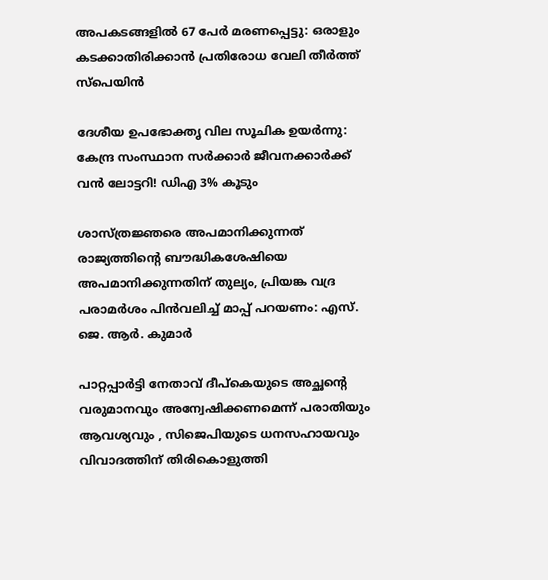അപകടങ്ങളിൽ 67 പേർ മരണപ്പെട്ടു: ഒരാളും കടക്കാതിരിക്കാൻ പ്രതിരോധ വേലി തീർത്ത് സ്പെയിൻ

ദേശീയ ഉപഭോക്തൃ വില സൂചിക ഉയർന്നു: കേന്ദ്ര സംസ്ഥാന സർക്കാർ ജീവനക്കാര്‍ക്ക് വൻ ലോട്ടറി! ഡിഎ 3% കൂടും

ശാസ്ത്രജ്ഞരെ അപമാനിക്കുന്നത് രാജ്യത്തിന്റെ ബൗദ്ധികശേഷിയെ അപമാനിക്കുന്നതിന് തുല്യം, പ്രിയങ്ക വദ്ര പരാമർശം പിൻവലിച്ച് മാപ്പ് പറയണം: എസ്. ജെ. ആർ. കുമാർ

പാറ്റപ്പാർട്ടി നേതാവ് ദീപ്‌കെയുടെ അച്ഛന്റെ വരുമാനവും അന്വേഷിക്കണമെന്ന് പരാതിയും ആവശ്യവും , സിജെപിയുടെ ധനസഹായവും വിവാദത്തിന് തിരികൊളുത്തി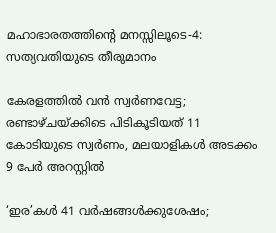മഹാഭാരതത്തിന്റെ മനസ്സിലൂടെ-4: സത്യവതിയുടെ തീരുമാനം

കേരളത്തിൽ വൻ സ്വർണവേട്ട; രണ്ടാഴ്ചയ്‌ക്കിടെ പിടികൂടിയത് 11 കോടിയുടെ സ്വർണം, മലയാളികള്‍ അടക്കം 9 പേർ അറസ്റ്റിൽ

‘ഇര’കള്‍ 41 വര്‍ഷങ്ങള്‍ക്കുശേഷം;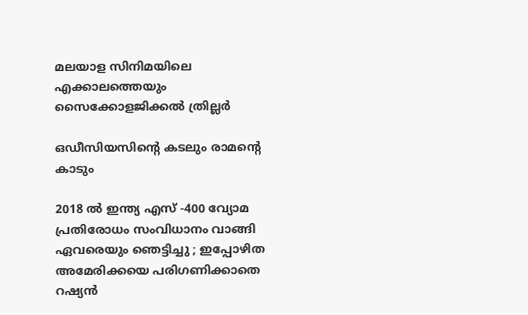മലയാള സിനിമയിലെ എക്കാലത്തെയും സൈക്കോളജിക്കല്‍ ത്രില്ലര്‍

ഒഡീസിയസിന്റെ കടലും രാമന്റെ കാടും

2018 ൽ ഇന്ത്യ എസ് -400 വ്യോമ പ്രതിരോധം സംവിധാനം വാങ്ങി ഏവരെയും ഞെട്ടിച്ചു ; ഇപ്പോഴിത അമേരിക്കയെ പരിഗണിക്കാതെ റഷ്യൻ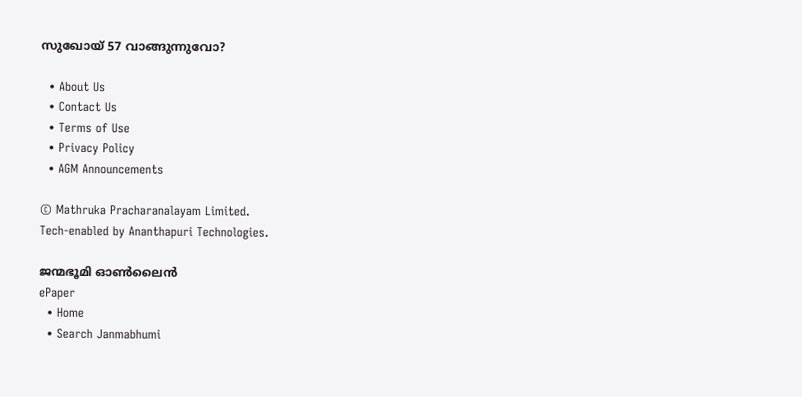സുഖോയ് 57 വാങ്ങുന്നുവോ?

  • About Us
  • Contact Us
  • Terms of Use
  • Privacy Policy
  • AGM Announcements

© Mathruka Pracharanalayam Limited.
Tech-enabled by Ananthapuri Technologies.

ജന്മഭൂമി ഓണ്‍ലൈന്‍
ePaper
  • Home
  • Search Janmabhumi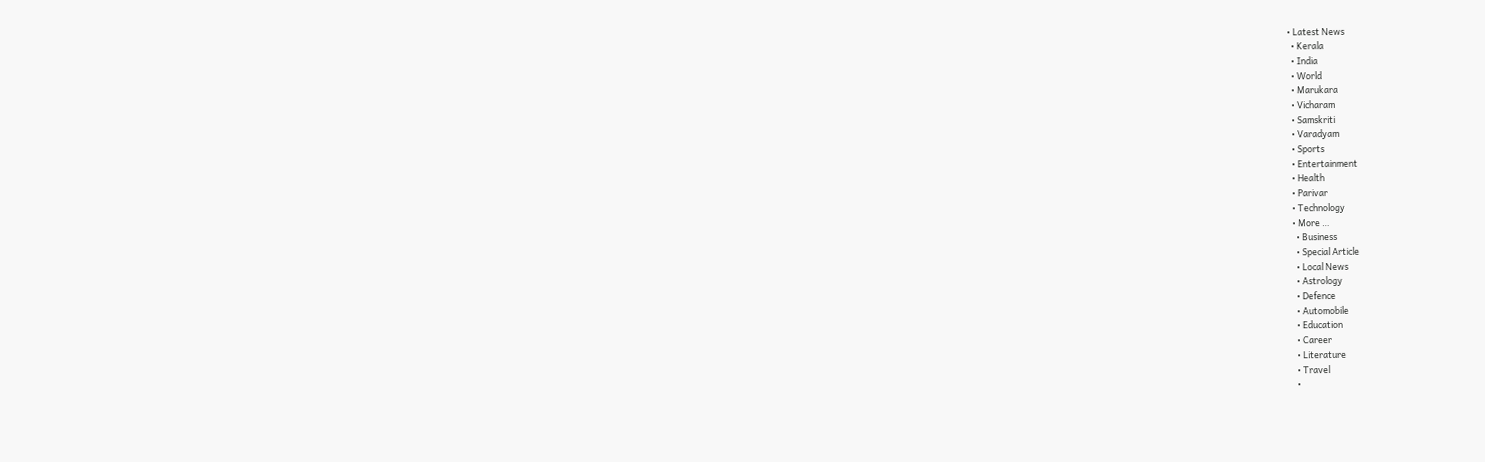• Latest News
  • Kerala
  • India
  • World
  • Marukara
  • Vicharam
  • Samskriti
  • Varadyam
  • Sports
  • Entertainment
  • Health
  • Parivar
  • Technology
  • More …
    • Business
    • Special Article
    • Local News
    • Astrology
    • Defence
    • Automobile
    • Education
    • Career
    • Literature
    • Travel
    •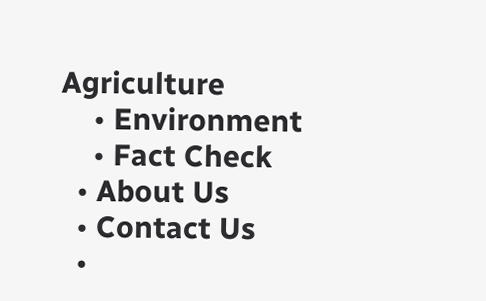Agriculture
    • Environment
    • Fact Check
  • About Us
  • Contact Us
  •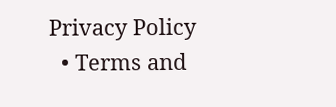Privacy Policy
  • Terms and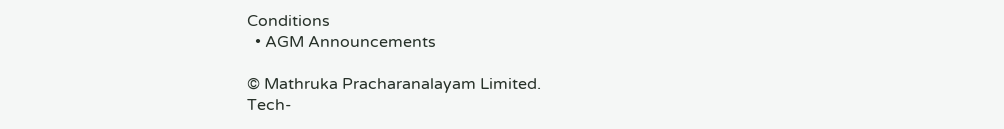Conditions
  • AGM Announcements

© Mathruka Pracharanalayam Limited.
Tech-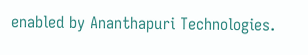enabled by Ananthapuri Technologies.